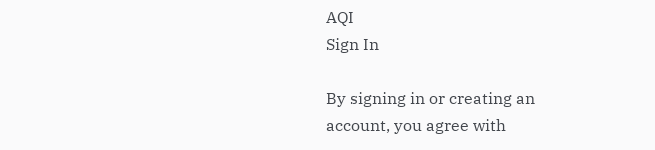AQI
Sign In

By signing in or creating an account, you agree with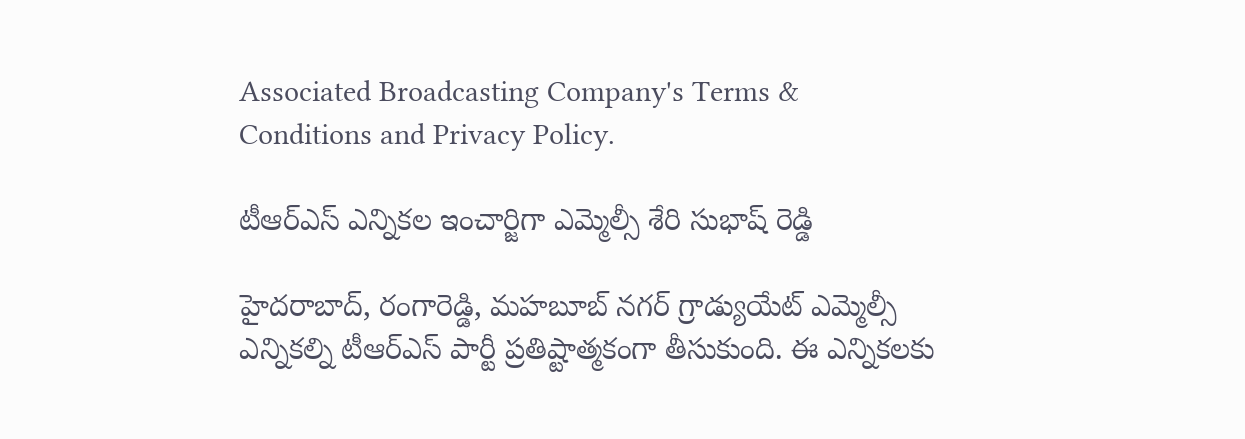Associated Broadcasting Company's Terms & Conditions and Privacy Policy.

టీఆర్ఎస్ ఎన్నికల ఇంచార్జిగా ఎమ్మెల్సీ శేరి సుభాష్ రెడ్డి

హైదరాబాద్, రంగారెడ్డి, మహబూబ్ నగర్ గ్రాడ్యుయేట్ ఎమ్మెల్సీ ఎన్నికల్ని టీఆర్ఎస్ పార్టీ ప్రతిష్టాత్మకంగా తీసుకుంది. ఈ ఎన్నికలకు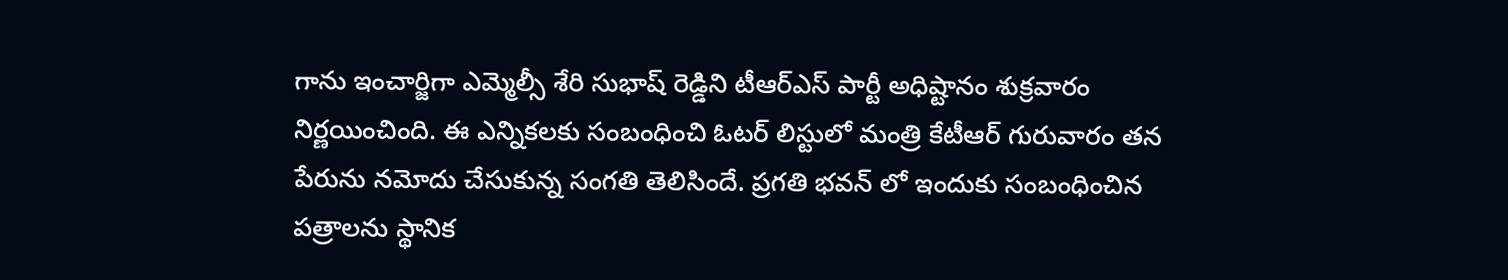గాను ఇంచార్జిగా ఎమ్మెల్సీ శేరి సుభాష్ రెడ్డిని టీఆర్ఎస్ పార్టీ అధిష్టానం శుక్రవారం నిర్ణయించింది. ఈ ఎన్నికలకు సంబంధించి ఓటర్ లిస్టులో మంత్రి కేటీఆర్ గురువారం తన పేరును నమోదు చేసుకున్న సంగతి తెలిసిందే. ప్రగతి భవన్ లో ఇందుకు సంబంధించిన పత్రాలను స్థానిక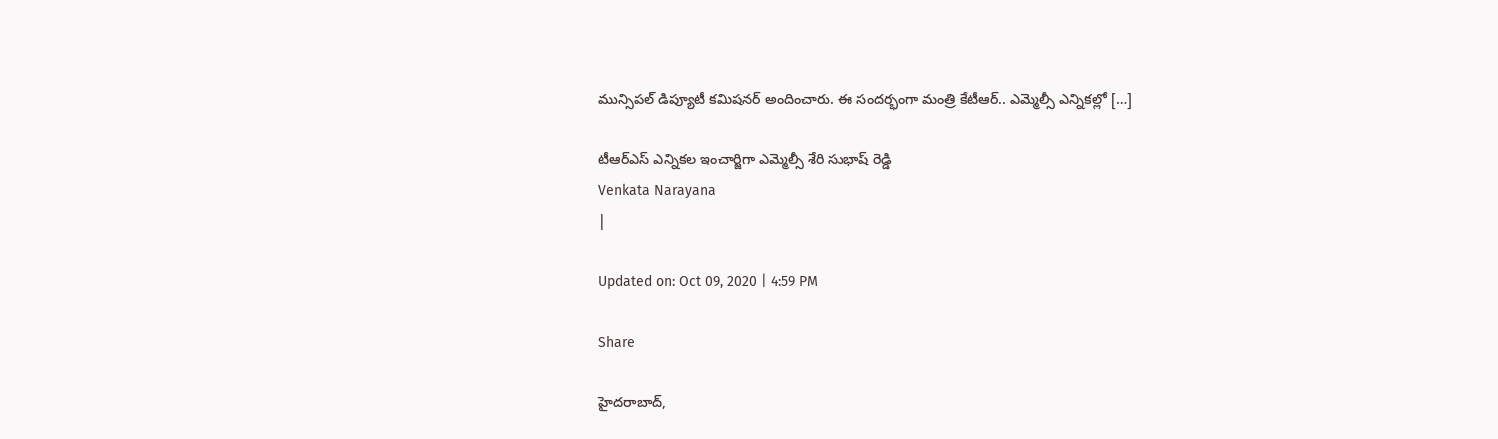మున్సిపల్ డిప్యూటీ కమిషనర్ అందించారు. ఈ సందర్భంగా మంత్రి కేటీఆర్.. ఎమ్మెల్సీ ఎన్నికల్లో […]

టీఆర్ఎస్ ఎన్నికల ఇంచార్జిగా ఎమ్మెల్సీ శేరి సుభాష్ రెడ్డి
Venkata Narayana
|

Updated on: Oct 09, 2020 | 4:59 PM

Share

హైదరాబాద్,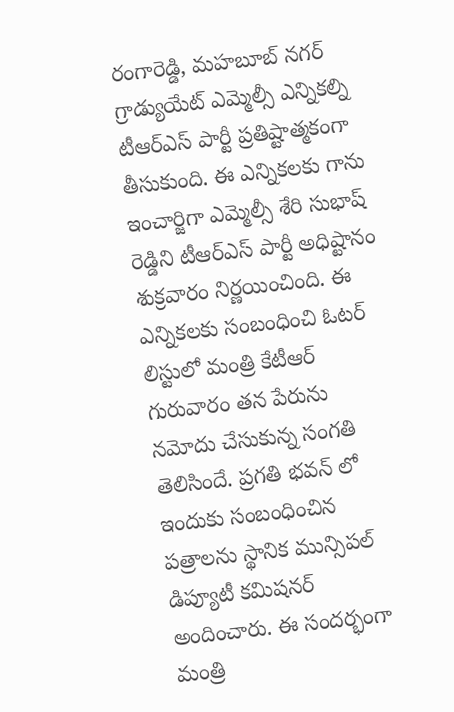రంగారెడ్డి, మహబూబ్ నగర్ గ్రాడ్యుయేట్ ఎమ్మెల్సీ ఎన్నికల్ని టీఆర్ఎస్ పార్టీ ప్రతిష్టాత్మకంగా తీసుకుంది. ఈ ఎన్నికలకు గాను ఇంచార్జిగా ఎమ్మెల్సీ శేరి సుభాష్ రెడ్డిని టీఆర్ఎస్ పార్టీ అధిష్టానం శుక్రవారం నిర్ణయించింది. ఈ ఎన్నికలకు సంబంధించి ఓటర్ లిస్టులో మంత్రి కేటీఆర్ గురువారం తన పేరును నమోదు చేసుకున్న సంగతి తెలిసిందే. ప్రగతి భవన్ లో ఇందుకు సంబంధించిన పత్రాలను స్థానిక మున్సిపల్ డిప్యూటీ కమిషనర్ అందించారు. ఈ సందర్భంగా మంత్రి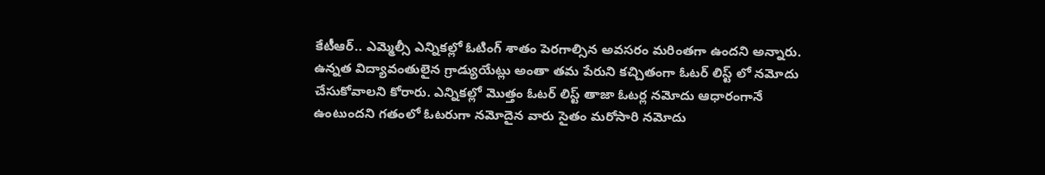కేటీఆర్.. ఎమ్మెల్సీ ఎన్నికల్లో ఓటింగ్ శాతం పెరగాల్సిన అవసరం మరింతగా ఉందని అన్నారు. ఉన్నత విద్యావంతులైన గ్రాడ్యుయేట్లు అంతా తమ పేరుని కచ్చితంగా ఓటర్ లిస్ట్ లో నమోదు చేసుకోవాలని కోరారు. ఎన్నికల్లో మొత్తం ఓటర్ లిస్ట్ తాజా ఓటర్ల నమోదు ఆధారంగానే ఉంటుందని గతంలో ఓటరుగా నమోదైన వారు సైతం మరోసారి నమోదు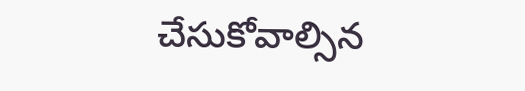చేసుకోవాల్సిన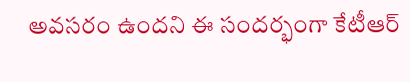అవసరం ఉందని ఈ సందర్భంగా కేటీఆర్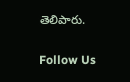తెలిపారు.

Follow Us